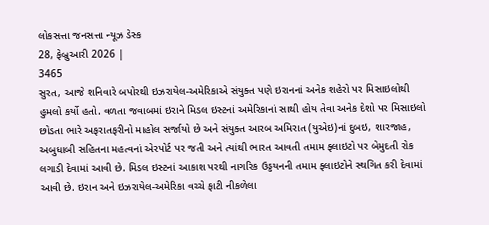લોકસત્તા જનસત્તા ન્યૂઝ ડેસ્ક
28, ફેબ્રુઆરી 2026 |
3465
સુરત, આજે શનિવારે બપોરથી ઇઝરાયેલ-અમેરિકાએ સંયુક્ત પણે ઇરાનનાં અનેક શહેરો પર મિસાઇલોથી હુમલો કર્યો હતો. વળતા જવાબમાં ઇરાને મિડલ ઇસ્ટનાં અમેરિકાનાં સાથી હોય તેવા અનેક દેશો પર મિસાઇલો છોડતા ભારે અફરાતફરીનો માહોલ સર્જાયો છે અને સંયુક્ત આરબ અમિરાત (યુએઇ)નાં દુબઇ, શારજાહ, અબુધાબી સહિતના મહત્વનાં એરપોર્ટ પર જતી અને ત્યાંથી ભારત આવતી તમામ ફ્લાઇટો પર બેમુદતી રોક લગાડી દેવામાં આવી છે. મિડલ ઇસ્ટનાં આકાશ પરથી નાગરિક ઉડ્ડયનની તમામ ફ્લાઇટોને સ્થગિત કરી દેવામાં આવી છે. ઇરાન અને ઇઝરાયેલ-અમેરિકા વચ્ચે ફાટી નીકળેલા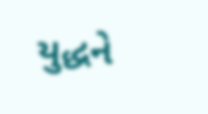યુદ્ધને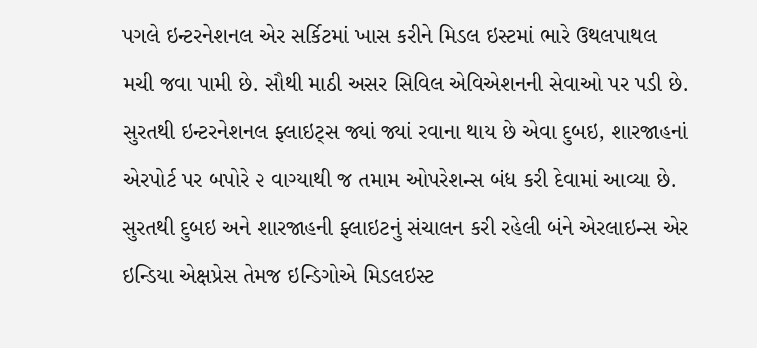પગલે ઇન્ટરનેશનલ એર સર્કિટમાં ખાસ કરીને મિડલ ઇસ્ટમાં ભારે ઉથલપાથલ મચી જવા પામી છે. સૌથી માઠી અસર સિવિલ એવિએશનની સેવાઓ પર પડી છે. સુરતથી ઇન્ટરનેશનલ ફ્લાઇટ્સ જ્યાં જ્યાં રવાના થાય છે એવા દુબઇ, શારજાહનાં એરપોર્ટ પર બપોરે ૨ વાગ્યાથી જ તમામ ઓપરેશન્સ બંધ કરી દેવામાં આવ્યા છે. સુરતથી દુબઇ અને શારજાહની ફ્લાઇટનું સંચાલન કરી રહેલી બંને એરલાઇન્સ એર ઇન્ડિયા એક્ષપ્રેસ તેમજ ઇન્ડિગોએ મિડલઇસ્ટ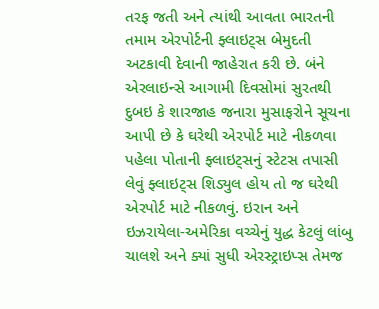તરફ જતી અને ત્યાંથી આવતા ભારતની તમામ એરપોર્ટની ફ્લાઇટ્સ બેમુદતી અટકાવી દેવાની જાહેરાત કરી છે. બંને એરલાઇન્સે આગામી દિવસોમાં સુરતથી દુબઇ કે શારજાહ જનારા મુસાફરોને સૂચના આપી છે કે ઘરેથી એરપોર્ટ માટે નીકળવા પહેલા પોતાની ફ્લાઇટ્સનું સ્ટેટસ તપાસી લેવું ફ્લાઇટ્સ શિડ્યુલ હોય તો જ ઘરેથી એરપોર્ટ માટે નીકળવું. ઇરાન અને ઇઝરાયેલા-અમેરિકા વચ્ચેનું યુદ્ધ કેટલું લાંબુ ચાલશે અને ક્યાં સુધી એરસ્ટ્રાઇપ્સ તેમજ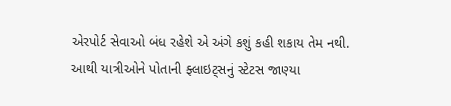એરપોર્ટ સેવાઓ બંધ રહેશે એ અંગે કશું કહી શકાય તેમ નથી. આથી યાત્રીઓને પોતાની ફ્લાઇટ્સનું સ્ટેટસ જાણ્યા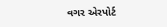વગર એરપોર્ટ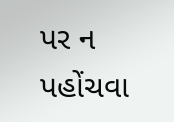પર ન પહોંચવા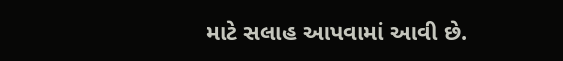માટે સલાહ આપવામાં આવી છે.